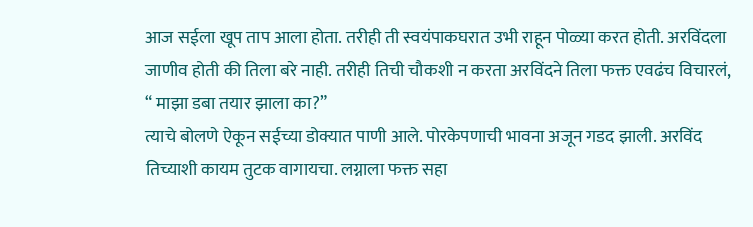आज सईला खूप ताप आला होता. तरीही ती स्वयंपाकघरात उभी राहून पोळ्या करत होती. अरविंदला जाणीव होती की तिला बरे नाही. तरीही तिची चौकशी न करता अरविंदने तिला फक्त एवढंच विचारलं,
“ माझा डबा तयार झाला का?”
त्याचे बोलणे ऐकून सईच्या डोक्यात पाणी आले. पोरकेपणाची भावना अजून गडद झाली. अरविंद तिच्याशी कायम तुटक वागायचा. लग्नाला फक्त सहा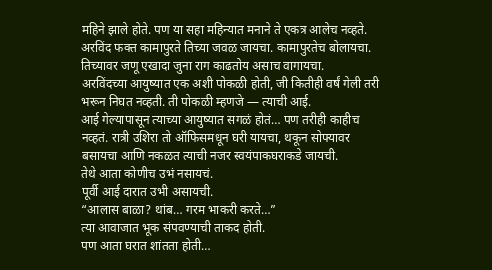महिने झाले होते. पण या सहा महिन्यात मनाने ते एकत्र आलेच नव्हते. अरविंद फक्त कामापुरते तिच्या जवळ जायचा. कामापुरतेच बोलायचा. तिच्यावर जणू एखादा जुना राग काढतोय असाच वागायचा.
अरविंदच्या आयुष्यात एक अशी पोकळी होती, जी कितीही वर्षं गेली तरी भरून निघत नव्हती. ती पोकळी म्हणजे — त्याची आई.
आई गेल्यापासून त्याच्या आयुष्यात सगळं होतं… पण तरीही काहीच नव्हतं. रात्री उशिरा तो ऑफिसमधून घरी यायचा, थकून सोफ्यावर बसायचा आणि नकळत त्याची नजर स्वयंपाकघराकडे जायची.
तेथे आता कोणीच उभं नसायचं.
पूर्वी आई दारात उभी असायची.
“आलास बाळा? थांब… गरम भाकरी करते…”
त्या आवाजात भूक संपवण्याची ताकद होती.
पण आता घरात शांतता होती…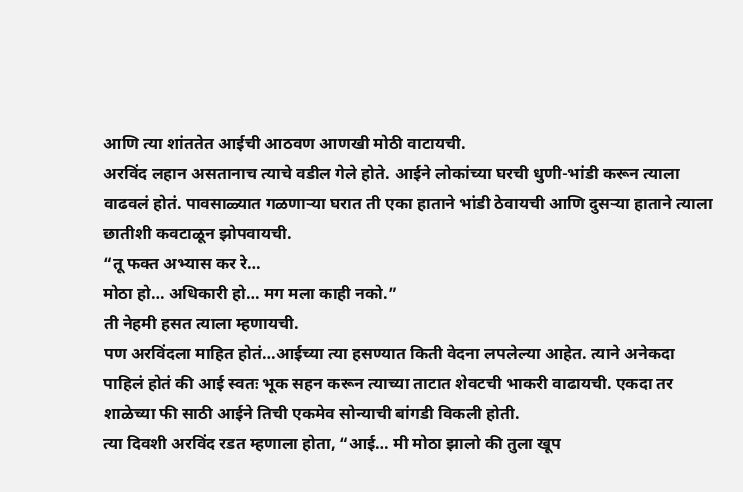आणि त्या शांततेत आईची आठवण आणखी मोठी वाटायची.
अरविंद लहान असतानाच त्याचे वडील गेले होते. आईने लोकांच्या घरची धुणी-भांडी करून त्याला वाढवलं होतं. पावसाळ्यात गळणाऱ्या घरात ती एका हाताने भांडी ठेवायची आणि दुसऱ्या हाताने त्याला छातीशी कवटाळून झोपवायची.
“तू फक्त अभ्यास कर रे…
मोठा हो… अधिकारी हो… मग मला काही नको.”
ती नेहमी हसत त्याला म्हणायची.
पण अरविंदला माहित होतं…आईच्या त्या हसण्यात किती वेदना लपलेल्या आहेत. त्याने अनेकदा पाहिलं होतं की आई स्वतः भूक सहन करून त्याच्या ताटात शेवटची भाकरी वाढायची. एकदा तर शाळेच्या फी साठी आईने तिची एकमेव सोन्याची बांगडी विकली होती.
त्या दिवशी अरविंद रडत म्हणाला होता, “आई… मी मोठा झालो की तुला खूप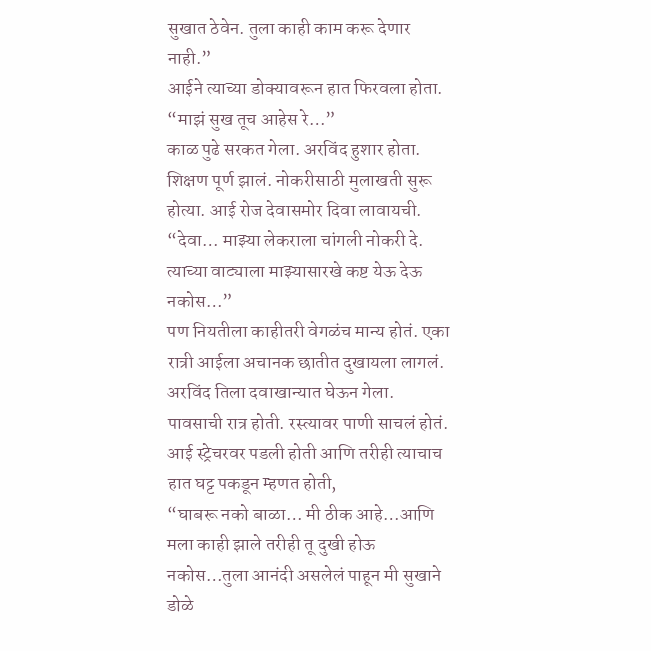सुखात ठेवेन. तुला काही काम करू देणार नाही.”
आईने त्याच्या डोक्यावरून हात फिरवला होता.
“माझं सुख तूच आहेस रे…”
काळ पुढे सरकत गेला. अरविंद हुशार होता. शिक्षण पूर्ण झालं. नोकरीसाठी मुलाखती सुरू होत्या. आई रोज देवासमोर दिवा लावायची.
“देवा… माझ्या लेकराला चांगली नोकरी दे. त्याच्या वाट्याला माझ्यासारखे कष्ट येऊ देऊ नकोस…”
पण नियतीला काहीतरी वेगळंच मान्य होतं. एका रात्री आईला अचानक छातीत दुखायला लागलं. अरविंद तिला दवाखान्यात घेऊन गेला. पावसाची रात्र होती. रस्त्यावर पाणी साचलं होतं. आई स्ट्रेचरवर पडली होती आणि तरीही त्याचाच हात घट्ट पकडून म्हणत होती,
“घाबरू नको बाळा… मी ठीक आहे…आणि मला काही झाले तरीही तू दुखी होऊ नकोस…तुला आनंदी असलेलं पाहून मी सुखाने डोळे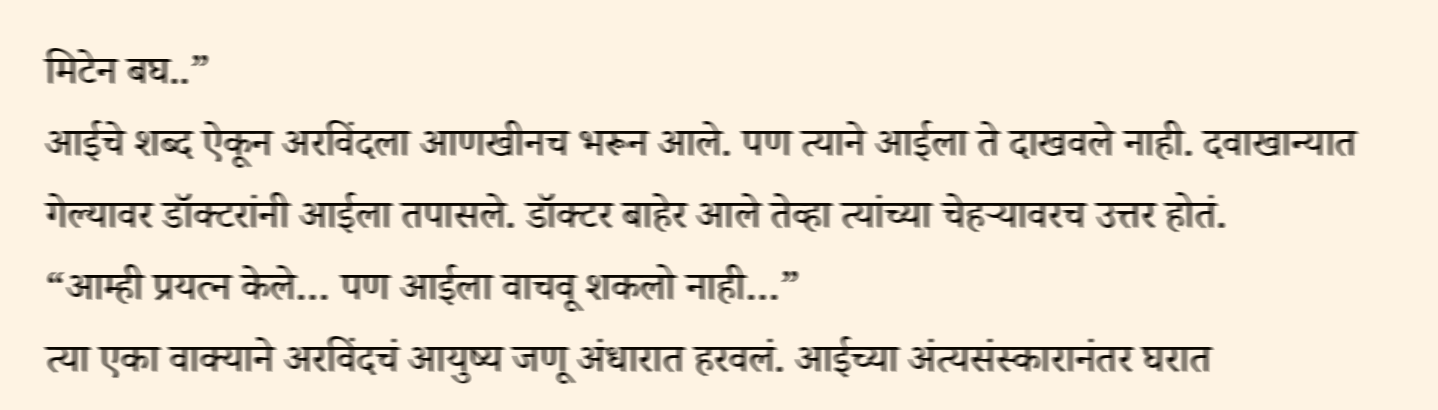मिटेन बघ..”
आईचे शब्द ऐकून अरविंदला आणखीनच भरून आले. पण त्याने आईला ते दाखवले नाही. दवाखान्यात गेल्यावर डॉक्टरांनी आईला तपासले. डॉक्टर बाहेर आले तेव्हा त्यांच्या चेहऱ्यावरच उत्तर होतं.
“आम्ही प्रयत्न केले… पण आईला वाचवू शकलो नाही…”
त्या एका वाक्याने अरविंदचं आयुष्य जणू अंधारात हरवलं. आईच्या अंत्यसंस्कारानंतर घरात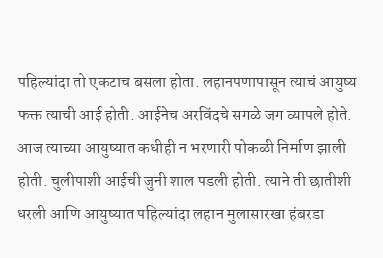पहिल्यांदा तो एकटाच बसला होता. लहानपणापासून त्याचं आयुष्य फक्त त्याची आई होती. आईनेच अरविंदचे सगळे जग व्यापले होते. आज त्याच्या आयुष्यात कधीही न भरणारी पोकळी निर्माण झाली होती. चुलीपाशी आईची जुनी शाल पडली होती. त्याने ती छातीशी धरली आणि आयुष्यात पहिल्यांदा लहान मुलासारखा हंबरडा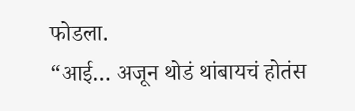फोडला.
“आई… अजून थोडं थांबायचं होतंस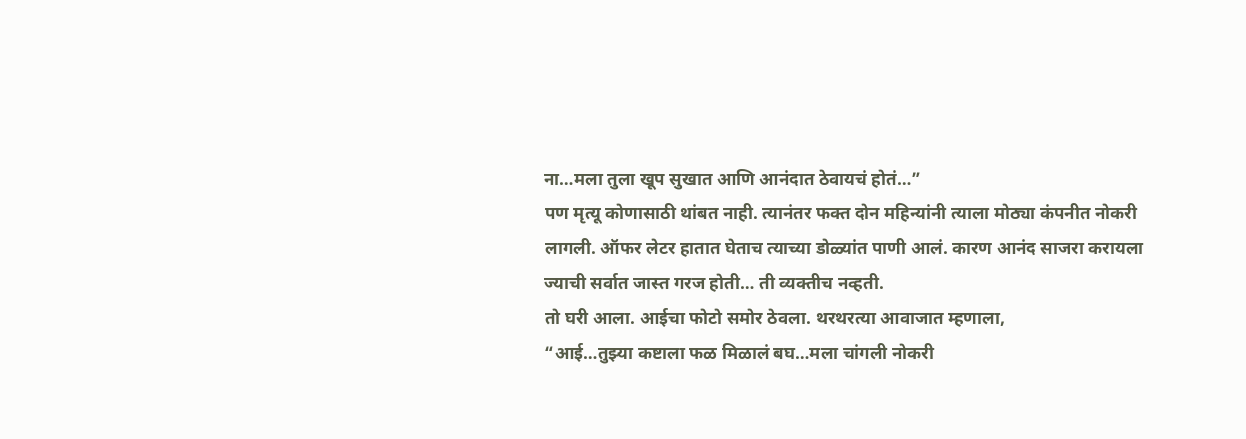ना…मला तुला खूप सुखात आणि आनंदात ठेवायचं होतं…”
पण मृत्यू कोणासाठी थांबत नाही. त्यानंतर फक्त दोन महिन्यांनी त्याला मोठ्या कंपनीत नोकरी लागली. ऑफर लेटर हातात घेताच त्याच्या डोळ्यांत पाणी आलं. कारण आनंद साजरा करायला ज्याची सर्वात जास्त गरज होती… ती व्यक्तीच नव्हती.
तो घरी आला. आईचा फोटो समोर ठेवला. थरथरत्या आवाजात म्हणाला,
“आई…तुझ्या कष्टाला फळ मिळालं बघ…मला चांगली नोकरी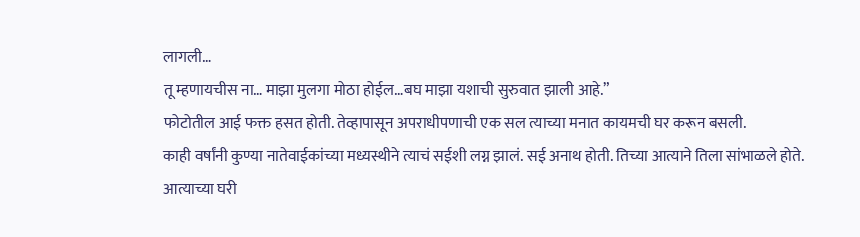लागली…
तू म्हणायचीस ना… माझा मुलगा मोठा होईल…बघ माझा यशाची सुरुवात झाली आहे.”
फोटोतील आई फक्त हसत होती. तेव्हापासून अपराधीपणाची एक सल त्याच्या मनात कायमची घर करून बसली.
काही वर्षांनी कुण्या नातेवाईकांच्या मध्यस्थीने त्याचं सईशी लग्न झालं. सई अनाथ होती. तिच्या आत्याने तिला सांभाळले होते. आत्याच्या घरी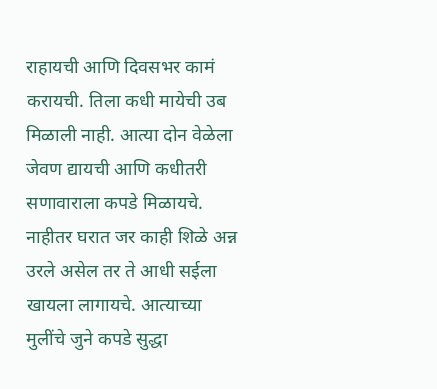राहायची आणि दिवसभर कामं करायची. तिला कधी मायेची उब मिळाली नाही. आत्या दोन वेळेला जेवण द्यायची आणि कधीतरी सणावाराला कपडे मिळायचे. नाहीतर घरात जर काही शिळे अन्न उरले असेल तर ते आधी सईला खायला लागायचे. आत्याच्या मुलींचे जुने कपडे सुद्धा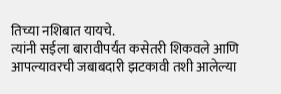तिच्या नशिबात यायचे.
त्यांनी सईला बारावीपर्यंत कसेतरी शिकवले आणि आपल्यावरची जबाबदारी झटकावी तशी आलेल्या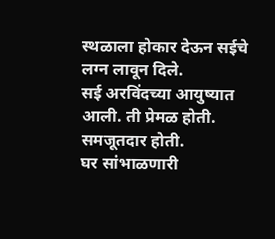स्थळाला होकार देऊन सईचे लग्न लावून दिले.
सई अरविंदच्या आयुष्यात आली. ती प्रेमळ होती. समजूतदार होती.
घर सांभाळणारी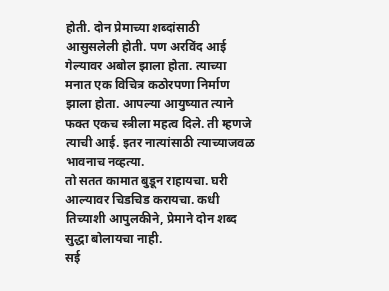होती. दोन प्रेमाच्या शब्दांसाठी आसुसलेली होती. पण अरविंद आई गेल्यावर अबोल झाला होता. त्याच्या मनात एक विचित्र कठोरपणा निर्माण झाला होता. आपल्या आयुष्यात त्याने फक्त एकच स्त्रीला महत्व दिले. ती म्हणजे त्याची आई. इतर नात्यांसाठी त्याच्याजवळ भावनाच नव्हत्या.
तो सतत कामात बुडून राहायचा. घरी आल्यावर चिडचिड करायचा. कधी तिच्याशी आपुलकीने, प्रेमाने दोन शब्द सुद्धा बोलायचा नाही.
सई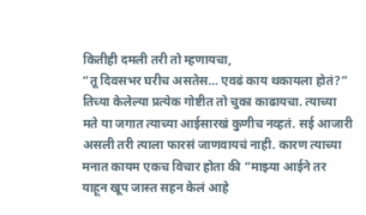कितीही दमली तरी तो म्हणायचा,
“तू दिवसभर घरीच असतेस… एवढं काय थकायला होतं?”
तिच्या केलेल्या प्रत्येक गोष्टीत तो चुका काढायचा. त्याच्या मते या जगात त्याच्या आईसारखं कुणीच नव्हतं. सई आजारी असली तरी त्याला फारसं जाणवायचं नाही. कारण त्याच्या मनात कायम एकच विचार होता की “माझ्या आईने तर याहून खूप जास्त सहन केलं आहे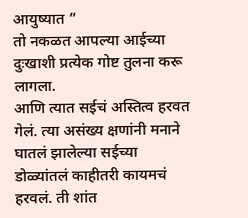आयुष्यात ”
तो नकळत आपल्या आईच्या दुःखाशी प्रत्येक गोष्ट तुलना करू लागला.
आणि त्यात सईचं अस्तित्व हरवत गेलं. त्या असंख्य क्षणांनी मनाने घातलं झालेल्या सईच्या डोळ्यांतलं काहीतरी कायमचं हरवलं. ती शांत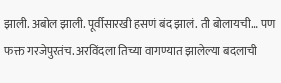झाली. अबोल झाली. पूर्वीसारखी हसणं बंद झालं. ती बोलायची… पण फक्त गरजेपुरतंच. अरविंदला तिच्या वागण्यात झालेल्या बदलाची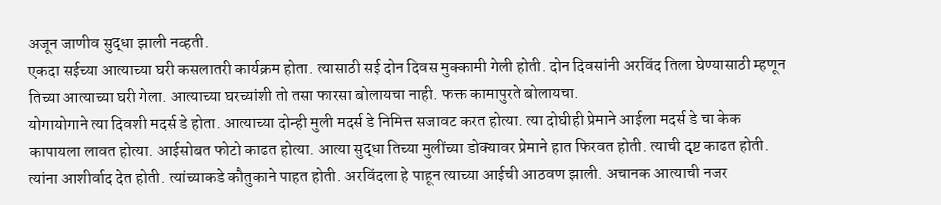अजून जाणीव सुद्धा झाली नव्हती.
एकदा सईच्या आत्याच्या घरी कसलातरी कार्यक्रम होता. त्यासाठी सई दोन दिवस मुक्कामी गेली होती. दोन दिवसांनी अरविंद तिला घेण्यासाठी म्हणून तिच्या आत्याच्या घरी गेला. आत्याच्या घरच्यांशी तो तसा फारसा बोलायचा नाही. फक्त कामापुरते बोलायचा.
योगायोगाने त्या दिवशी मदर्स डे होता. आत्याच्या दोन्ही मुली मदर्स डे निमित्त सजावट करत होत्या. त्या दोघीही प्रेमाने आईला मदर्स डे चा केक कापायला लावत होत्या. आईसोबत फोटो काढत होत्या. आत्या सुद्धा तिच्या मुलींच्या डोक्यावर प्रेमाने हात फिरवत होती. त्याची दृष्ट काढत होती. त्यांना आशीर्वाद देत होती. त्यांच्याकडे कौतुकाने पाहत होती. अरविंदला हे पाहून त्याच्या आईची आठवण झाली. अचानक आत्याची नजर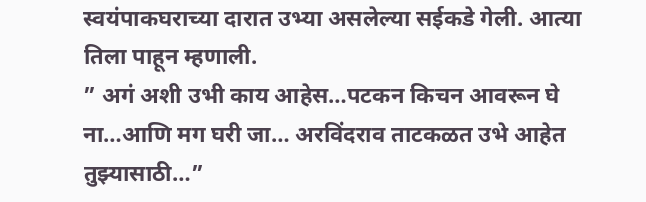स्वयंपाकघराच्या दारात उभ्या असलेल्या सईकडे गेली. आत्या तिला पाहून म्हणाली.
” अगं अशी उभी काय आहेस…पटकन किचन आवरून घे ना…आणि मग घरी जा… अरविंदराव ताटकळत उभे आहेत तुझ्यासाठी…”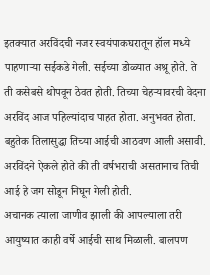इतक्यात अरविंदची नजर स्वयंपाकघरातून हॉल मध्ये पाहणाऱ्या सईकडे गेली. सईच्या डोळ्यात अश्रू होते. ते ती कसेबसे थोपवून ठेवत होती. तिच्या चेहऱ्यावरची वेदना अरविंद आज पहिल्यांदाच पाहत होता. अनुभवत होता. बहुतेक तिलासुद्धा तिच्या आईची आठवण आली असावी. अरविंदने ऐकले होते की ती वर्षभराची असतानाच तिची आई हे जग सोडून निघून गेली होती.
अचानक त्याला जाणीव झाली की आपल्याला तरी आयुष्यात काही वर्षे आईची साथ मिळाली. बालपण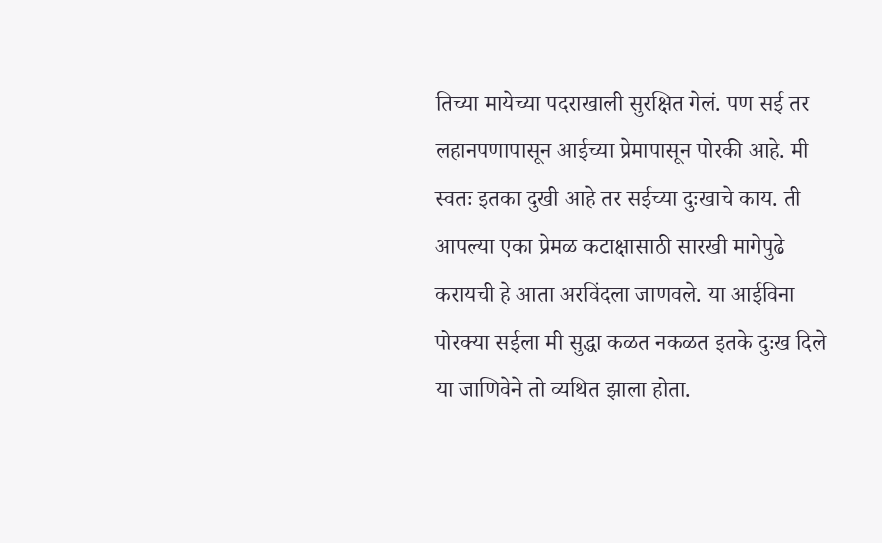तिच्या मायेच्या पदराखाली सुरक्षित गेलं. पण सई तर लहानपणापासून आईच्या प्रेमापासून पोरकी आहे. मी स्वतः इतका दुखी आहे तर सईच्या दुःखाचे काय. ती आपल्या एका प्रेमळ कटाक्षासाठी सारखी मागेपुढे करायची हे आता अरविंदला जाणवले. या आईविना पोरक्या सईला मी सुद्धा कळत नकळत इतके दुःख दिले या जाणिवेने तो व्यथित झाला होता.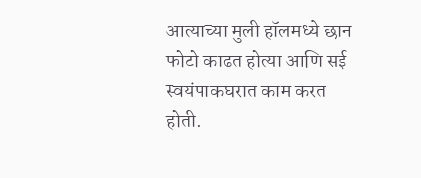आत्याच्या मुली हॉलमध्ये छान फोटो काढत होत्या आणि सई स्वयंपाकघरात काम करत होती.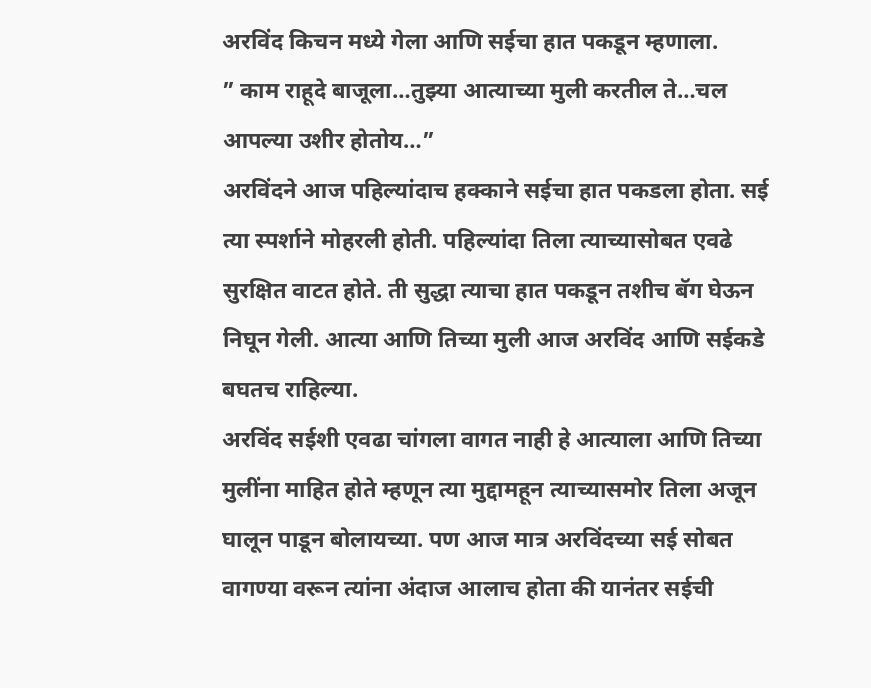अरविंद किचन मध्ये गेला आणि सईचा हात पकडून म्हणाला.
” काम राहूदे बाजूला…तुझ्या आत्याच्या मुली करतील ते…चल आपल्या उशीर होतोय…”
अरविंदने आज पहिल्यांदाच हक्काने सईचा हात पकडला होता. सई त्या स्पर्शाने मोहरली होती. पहिल्यांदा तिला त्याच्यासोबत एवढे सुरक्षित वाटत होते. ती सुद्धा त्याचा हात पकडून तशीच बॅग घेऊन निघून गेली. आत्या आणि तिच्या मुली आज अरविंद आणि सईकडे बघतच राहिल्या.
अरविंद सईशी एवढा चांगला वागत नाही हे आत्याला आणि तिच्या मुलींना माहित होते म्हणून त्या मुद्दामहून त्याच्यासमोर तिला अजून घालून पाडून बोलायच्या. पण आज मात्र अरविंदच्या सई सोबत वागण्या वरून त्यांना अंदाज आलाच होता की यानंतर सईची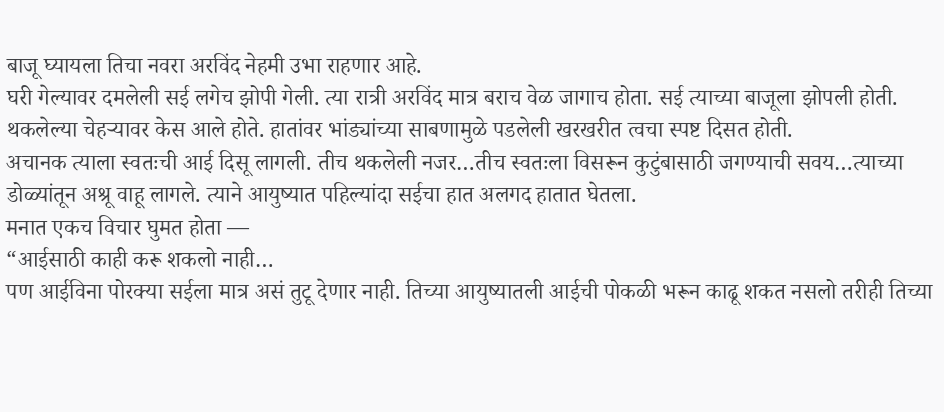बाजू घ्यायला तिचा नवरा अरविंद नेहमी उभा राहणार आहे.
घरी गेल्यावर दमलेली सई लगेच झोपी गेली. त्या रात्री अरविंद मात्र बराच वेळ जागाच होता. सई त्याच्या बाजूला झोपली होती.
थकलेल्या चेहऱ्यावर केस आले होते. हातांवर भांड्यांच्या साबणामुळे पडलेली खरखरीत त्वचा स्पष्ट दिसत होती.
अचानक त्याला स्वतःची आई दिसू लागली. तीच थकलेली नजर…तीच स्वतःला विसरून कुटुंबासाठी जगण्याची सवय…त्याच्या डोळ्यांतून अश्रू वाहू लागले. त्याने आयुष्यात पहिल्यांदा सईचा हात अलगद हातात घेतला.
मनात एकच विचार घुमत होता —
“आईसाठी काही करू शकलो नाही…
पण आईविना पोरक्या सईला मात्र असं तुटू देणार नाही. तिच्या आयुष्यातली आईची पोकळी भरून काढू शकत नसलो तरीही तिच्या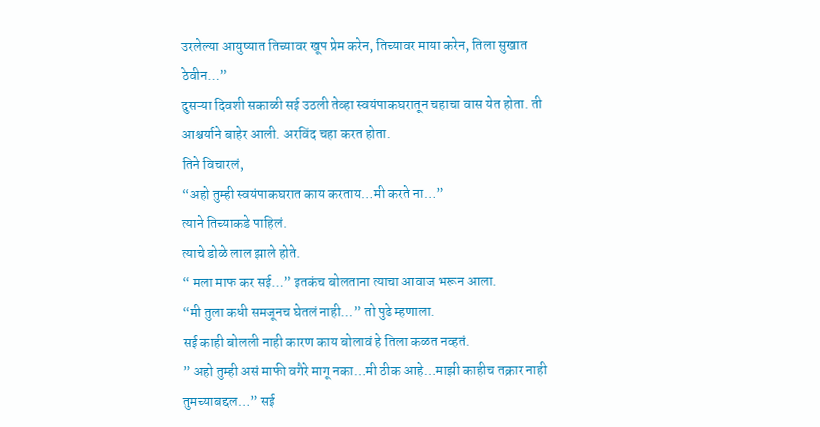उरलेल्या आयुष्यात तिच्यावर खूप प्रेम करेन, तिच्यावर माया करेन, तिला सुखात ठेवीन…”
दुसऱ्या दिवशी सकाळी सई उठली तेव्हा स्वयंपाकघरातून चहाचा वास येत होता. ती आश्चर्याने बाहेर आली. अरविंद चहा करत होता.
तिने विचारलं,
“अहो तुम्ही स्वयंपाकघरात काय करताय…मी करते ना…”
त्याने तिच्याकडे पाहिलं.
त्याचे डोळे लाल झाले होते.
“ मला माफ कर सई…” इतकंच बोलताना त्याचा आवाज भरून आला.
“मी तुला कधी समजूनच घेतलं नाही…” तो पुढे म्हणाला.
सई काही बोलली नाही कारण काय बोलावं हे तिला कळत नव्हतं.
” अहो तुम्ही असं माफी वगैरे मागू नका…मी ठीक आहे…माझी काहीच तक्रार नाही तुमच्याबद्दल…” सई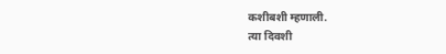कशीबशी म्हणाली.
त्या दिवशी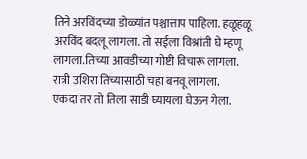तिने अरविंदच्या डोळ्यांत पश्चात्ताप पाहिला. हळूहळू अरविंद बदलू लागला. तो सईला विश्रांती घे म्हणू लागला.तिच्या आवडीच्या गोष्टी विचारू लागला. रात्री उशिरा तिच्यासाठी चहा बनवू लागला.
एकदा तर तो तिला साडी घ्यायला घेऊन गेला.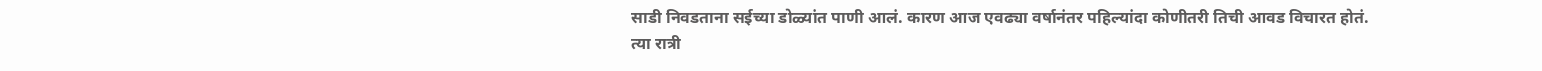साडी निवडताना सईच्या डोळ्यांत पाणी आलं. कारण आज एवढ्या वर्षानंतर पहिल्यांदा कोणीतरी तिची आवड विचारत होतं.
त्या रात्री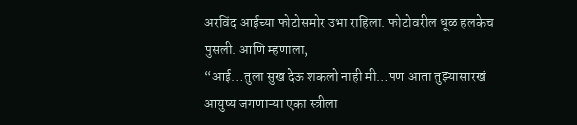अरविंद आईच्या फोटोसमोर उभा राहिला. फोटोवरील धूळ हलकेच पुसली. आणि म्हणाला,
“आई…तुला सुख देऊ शकलो नाही मी…पण आता तुझ्यासारखं आयुष्य जगणाऱ्या एका स्त्रीला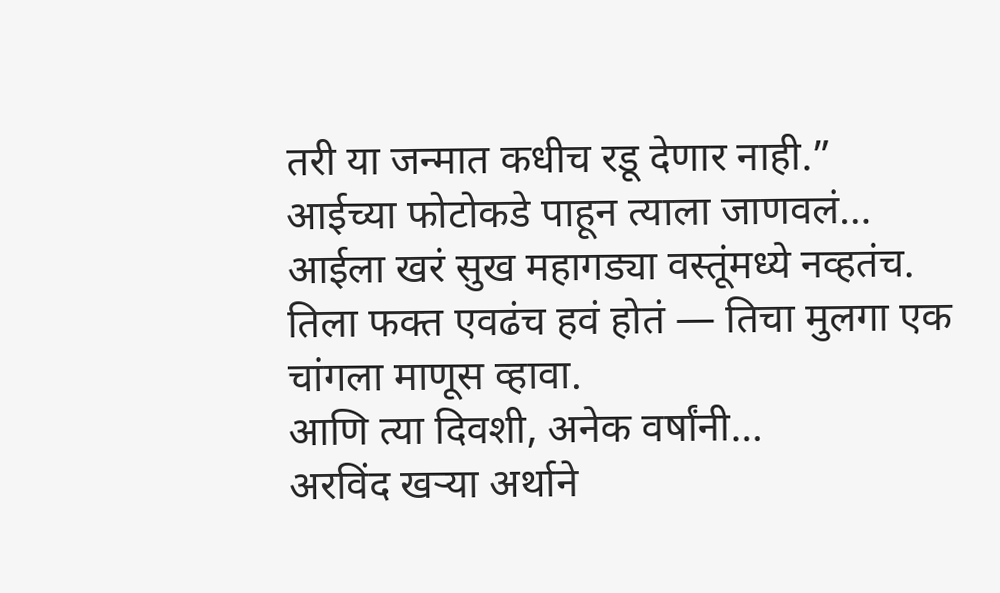तरी या जन्मात कधीच रडू देणार नाही.”
आईच्या फोटोकडे पाहून त्याला जाणवलं…
आईला खरं सुख महागड्या वस्तूंमध्ये नव्हतंच. तिला फक्त एवढंच हवं होतं — तिचा मुलगा एक चांगला माणूस व्हावा.
आणि त्या दिवशी, अनेक वर्षांनी…
अरविंद खऱ्या अर्थाने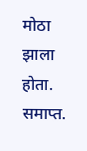मोठा झाला होता.
समाप्त.